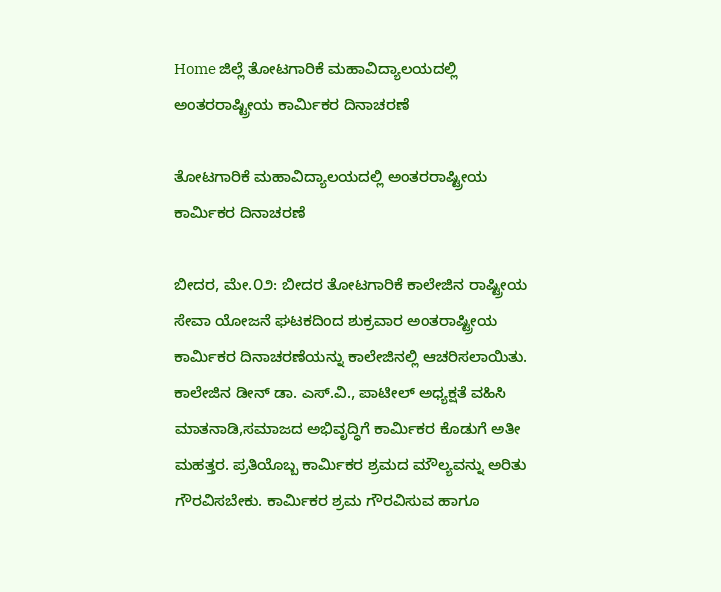Home ಜಿಲ್ಲೆ ತೋಟಗಾರಿಕೆ ಮಹಾವಿದ್ಯಾಲಯದಲ್ಲಿ ಅಂತರರಾಷ್ಟ್ರೀಯ ಕಾರ್ಮಿಕರ ದಿನಾಚರಣೆ

ತೋಟಗಾರಿಕೆ ಮಹಾವಿದ್ಯಾಲಯದಲ್ಲಿ ಅಂತರರಾಷ್ಟ್ರೀಯ ಕಾರ್ಮಿಕರ ದಿನಾಚರಣೆ

ಬೀದರ, ಮೇ.೦೨: ಬೀದರ ತೋಟಗಾರಿಕೆ ಕಾಲೇಜಿನ ರಾಷ್ಟ್ರೀಯ ಸೇವಾ ಯೋಜನೆ ಘಟಕದಿಂದ ಶುಕ್ರವಾರ ಅಂತರಾಷ್ಟ್ರೀಯ ಕಾರ್ಮಿಕರ ದಿನಾಚರಣೆಯನ್ನು ಕಾಲೇಜಿನಲ್ಲಿ ಆಚರಿಸಲಾಯಿತು.
ಕಾಲೇಜಿನ ಡೀನ್ ಡಾ. ಎಸ್.ವಿ., ಪಾಟೀಲ್ ಅಧ್ಯಕ್ಷತೆ ವಹಿಸಿ ಮಾತನಾಡಿ,ಸಮಾಜದ ಅಭಿವೃದ್ಧಿಗೆ ಕಾರ್ಮಿಕರ ಕೊಡುಗೆ ಅತೀ ಮಹತ್ತರ. ಪ್ರತಿಯೊಬ್ಬ ಕಾರ್ಮಿಕರ ಶ್ರಮದ ಮೌಲ್ಯವನ್ನು ಅರಿತು ಗೌರವಿಸಬೇಕು. ಕಾರ್ಮಿಕರ ಶ್ರಮ ಗೌರವಿಸುವ ಹಾಗೂ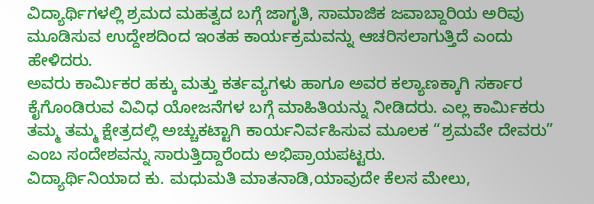ವಿದ್ಯಾರ್ಥಿಗಳಲ್ಲಿ ಶ್ರಮದ ಮಹತ್ವದ ಬಗ್ಗೆ ಜಾಗೃತಿ, ಸಾಮಾಜಿಕ ಜವಾಬ್ದಾರಿಯ ಅರಿವು ಮೂಡಿಸುವ ಉದ್ದೇಶದಿಂದ ಇಂತಹ ಕಾರ್ಯಕ್ರಮವನ್ನು ಆಚರಿಸಲಾಗುತ್ತಿದೆ ಎಂದು ಹೇಳಿದರು.
ಅವರು ಕಾರ್ಮಿಕರ ಹಕ್ಕು ಮತ್ತು ಕರ್ತವ್ಯಗಳು ಹಾಗೂ ಅವರ ಕಲ್ಯಾಣಕ್ಕಾಗಿ ಸರ್ಕಾರ ಕೈಗೊಂಡಿರುವ ವಿವಿಧ ಯೋಜನೆಗಳ ಬಗ್ಗೆ ಮಾಹಿತಿಯನ್ನು ನೀಡಿದರು. ಎಲ್ಲ ಕಾರ್ಮಿಕರು ತಮ್ಮ ತಮ್ಮ ಕ್ಷೇತ್ರದಲ್ಲಿ ಅಚ್ಚುಕಟ್ಟಾಗಿ ಕಾರ್ಯನಿರ್ವಹಿಸುವ ಮೂಲಕ “ಶ್ರಮವೇ ದೇವರು” ಎಂಬ ಸಂದೇಶವನ್ನು ಸಾರುತ್ತಿದ್ದಾರೆಂದು ಅಭಿಪ್ರಾಯಪಟ್ಟರು.
ವಿದ್ಯಾರ್ಥಿನಿಯಾದ ಕು. ಮಧುಮತಿ ಮಾತನಾಡಿ,ಯಾವುದೇ ಕೆಲಸ ಮೇಲು,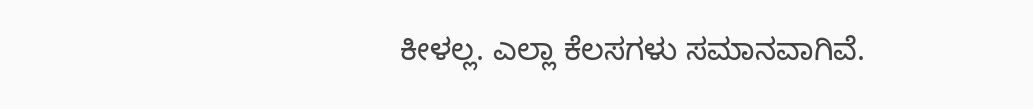ಕೀಳಲ್ಲ. ಎಲ್ಲಾ ಕೆಲಸಗಳು ಸಮಾನವಾಗಿವೆ.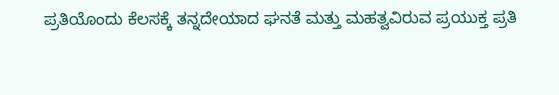ಪ್ರತಿಯೊಂದು ಕೆಲಸಕ್ಕೆ ತನ್ನದೇಯಾದ ಘನತೆ ಮತ್ತು ಮಹತ್ವವಿರುವ ಪ್ರಯುಕ್ತ ಪ್ರತಿ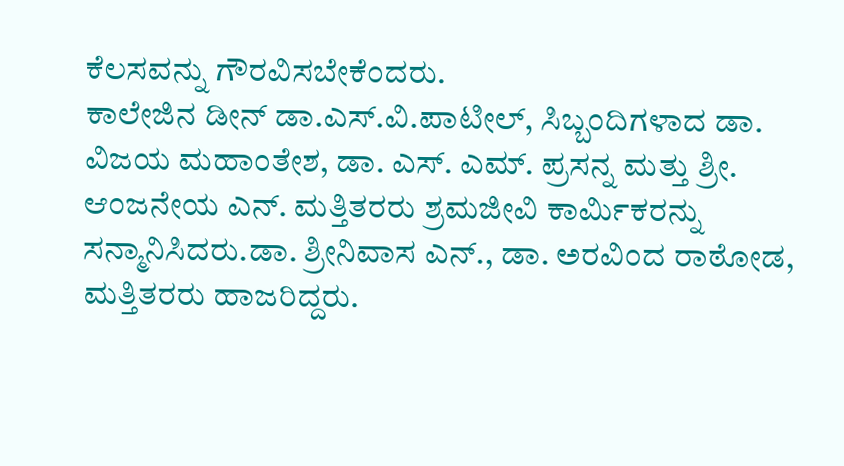ಕೆಲಸವನ್ನು ಗೌರವಿಸಬೇಕೆಂದರು.
ಕಾಲೇಜಿನ ಡೀನ್ ಡಾ.ಎಸ್.ವಿ.ಪಾಟೀಲ್, ಸಿಬ್ಬಂದಿಗಳಾದ ಡಾ. ವಿಜಯ ಮಹಾಂತೇಶ, ಡಾ. ಎಸ್. ಎಮ್. ಪ್ರಸನ್ನ ಮತ್ತು ಶ್ರೀ. ಆಂಜನೇಯ ಎನ್. ಮತ್ತಿತರರು ಶ್ರಮಜೀವಿ ಕಾರ್ಮಿಕರನ್ನು ಸನ್ಮಾನಿಸಿದರು.ಡಾ. ಶ್ರೀನಿವಾಸ ಎನ್., ಡಾ. ಅರವಿಂದ ರಾಠೋಡ, ಮತ್ತಿತರರು ಹಾಜರಿದ್ದರು.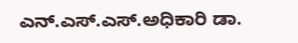ಎನ್.ಎಸ್.ಎಸ್.ಅಧಿಕಾರಿ ಡಾ.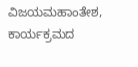ವಿಜಯಮಹಾಂತೇಶ, ಕಾರ್ಯಕ್ರಮದ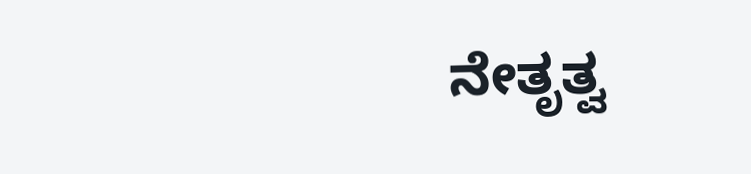ನೇತೃತ್ವ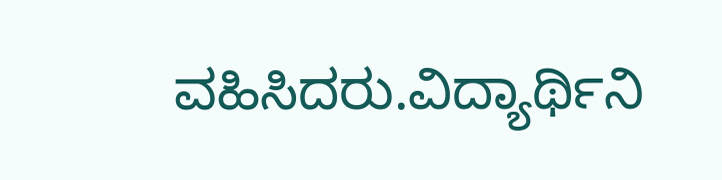ವಹಿಸಿದರು.ವಿದ್ಯಾರ್ಥಿನಿ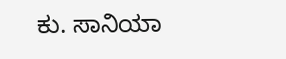ಕು. ಸಾನಿಯಾ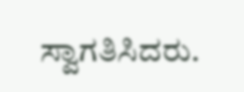ಸ್ವಾಗತಿಸಿದರು.